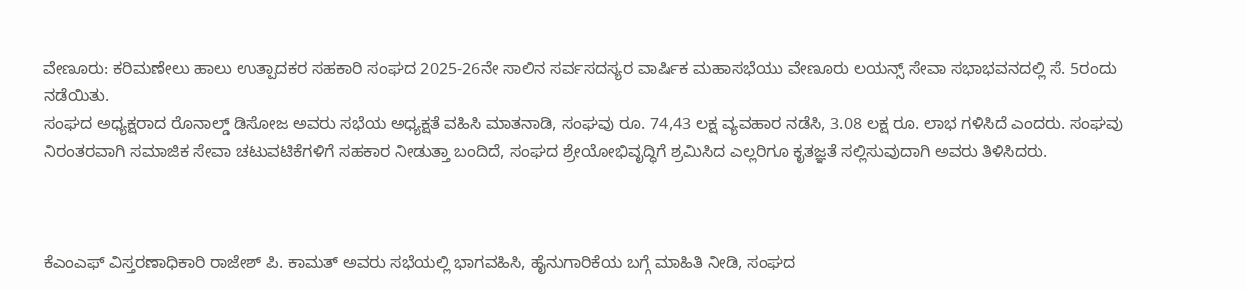ವೇಣೂರು: ಕರಿಮಣೇಲು ಹಾಲು ಉತ್ಪಾದಕರ ಸಹಕಾರಿ ಸಂಘದ 2025-26ನೇ ಸಾಲಿನ ಸರ್ವಸದಸ್ಯರ ವಾರ್ಷಿಕ ಮಹಾಸಭೆಯು ವೇಣೂರು ಲಯನ್ಸ್ ಸೇವಾ ಸಭಾಭವನದಲ್ಲಿ ಸೆ. 5ರಂದು ನಡೆಯಿತು.
ಸಂಘದ ಅಧ್ಯಕ್ಷರಾದ ರೊನಾಲ್ಡ್ ಡಿಸೋಜ ಅವರು ಸಭೆಯ ಅಧ್ಯಕ್ಷತೆ ವಹಿಸಿ ಮಾತನಾಡಿ, ಸಂಘವು ರೂ. 74,43 ಲಕ್ಷ ವ್ಯವಹಾರ ನಡೆಸಿ, 3.08 ಲಕ್ಷ ರೂ. ಲಾಭ ಗಳಿಸಿದೆ ಎಂದರು. ಸಂಘವು ನಿರಂತರವಾಗಿ ಸಮಾಜಿಕ ಸೇವಾ ಚಟುವಟಿಕೆಗಳಿಗೆ ಸಹಕಾರ ನೀಡುತ್ತಾ ಬಂದಿದೆ, ಸಂಘದ ಶ್ರೇಯೋಭಿವೃದ್ಧಿಗೆ ಶ್ರಮಿಸಿದ ಎಲ್ಲರಿಗೂ ಕೃತಜ್ಞತೆ ಸಲ್ಲಿಸುವುದಾಗಿ ಅವರು ತಿಳಿಸಿದರು.



ಕೆಎಂಎಫ್ ವಿಸ್ತರಣಾಧಿಕಾರಿ ರಾಜೇಶ್ ಪಿ. ಕಾಮತ್ ಅವರು ಸಭೆಯಲ್ಲಿ ಭಾಗವಹಿಸಿ, ಹೈನುಗಾರಿಕೆಯ ಬಗ್ಗೆ ಮಾಹಿತಿ ನೀಡಿ, ಸಂಘದ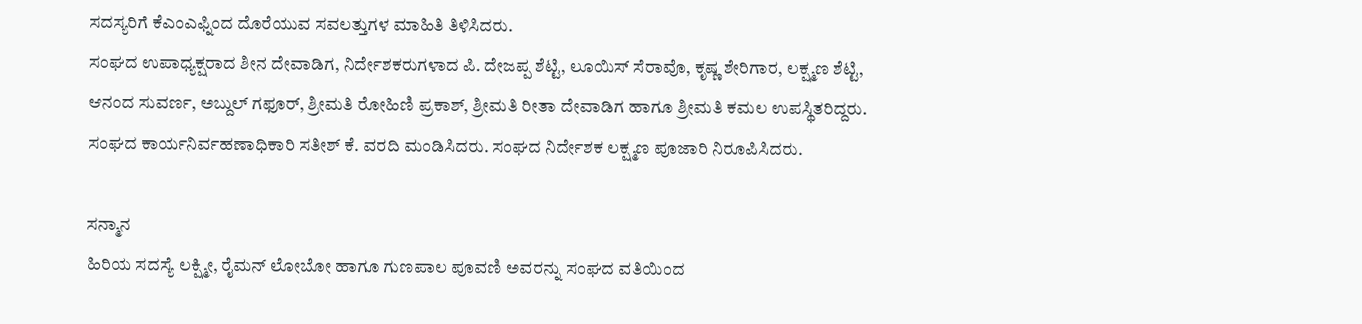ಸದಸ್ಯರಿಗೆ ಕೆಎಂಎಫ್ನಿಂದ ದೊರೆಯುವ ಸವಲತ್ತುಗಳ ಮಾಹಿತಿ ತಿಳಿಸಿದರು.
ಸಂಘದ ಉಪಾಧ್ಯಕ್ಷರಾದ ಶೀನ ದೇವಾಡಿಗ, ನಿರ್ದೇಶಕರುಗಳಾದ ಪಿ. ದೇಜಪ್ಪ ಶೆಟ್ಟಿ, ಲೂಯಿಸ್ ಸೆರಾವೊ, ಕೃಷ್ಣ ಶೇರಿಗಾರ, ಲಕ್ಷ್ಮಣ ಶೆಟ್ಟಿ, ಆನಂದ ಸುವರ್ಣ, ಅಬ್ದುಲ್ ಗಫೂರ್, ಶ್ರೀಮತಿ ರೋಹಿಣಿ ಪ್ರಕಾಶ್, ಶ್ರೀಮತಿ ರೀತಾ ದೇವಾಡಿಗ ಹಾಗೂ ಶ್ರೀಮತಿ ಕಮಲ ಉಪಸ್ಥಿತರಿದ್ದರು.
ಸಂಘದ ಕಾರ್ಯನಿರ್ವಹಣಾಧಿಕಾರಿ ಸತೀಶ್ ಕೆ. ವರದಿ ಮಂಡಿಸಿದರು. ಸಂಘದ ನಿರ್ದೇಶಕ ಲಕ್ಷ್ಮಣ ಪೂಜಾರಿ ನಿರೂಪಿಸಿದರು.

ಸನ್ಮಾನ
ಹಿರಿಯ ಸದಸ್ಯೆ ಲಕ್ಷ್ಮೀ, ರೈಮನ್ ಲೋಬೋ ಹಾಗೂ ಗುಣಪಾಲ ಪೂವಣಿ ಅವರನ್ನು ಸಂಘದ ವತಿಯಿಂದ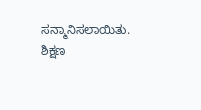ಸನ್ಮಾನಿಸಲಾಯಿತು. ಶಿಕ್ಷಣ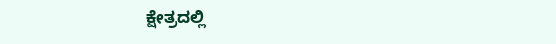ಕ್ಷೇತ್ರದಲ್ಲಿ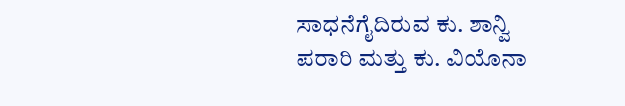ಸಾಧನೆಗೈದಿರುವ ಕು. ಶಾನ್ವಿ ಪರಾರಿ ಮತ್ತು ಕು. ವಿಯೊನಾ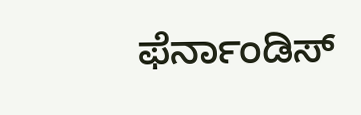ಫೆರ್ನಾಂಡಿಸ್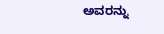ಅವರನ್ನು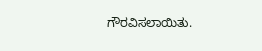ಗೌರವಿಸಲಾಯಿತು.